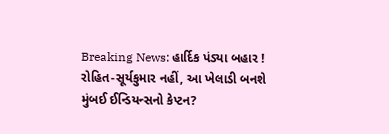Breaking News: હાર્દિક પંડ્યા બહાર ! રોહિત-સૂર્યકુમાર નહીં, આ ખેલાડી બનશે મુંબઈ ઈન્ડિયન્સનો કેપ્ટન?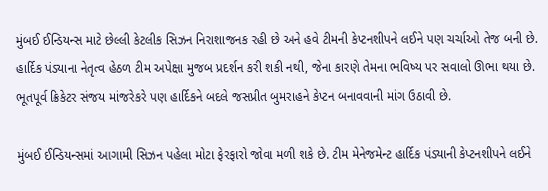મુંબઈ ઈન્ડિયન્સ માટે છેલ્લી કેટલીક સિઝન નિરાશાજનક રહી છે અને હવે ટીમની કેપ્ટનશીપને લઈને પણ ચર્ચાઓ તેજ બની છે. હાર્દિક પંડ્યાના નેતૃત્વ હેઠળ ટીમ અપેક્ષા મુજબ પ્રદર્શન કરી શકી નથી, જેના કારણે તેમના ભવિષ્ય પર સવાલો ઊભા થયા છે. ભૂતપૂર્વ ક્રિકેટર સંજય માંજરેકરે પણ હાર્દિકને બદલે જસપ્રીત બુમરાહને કેપ્ટન બનાવવાની માંગ ઉઠાવી છે.

મુંબઈ ઈન્ડિયન્સમાં આગામી સિઝન પહેલા મોટા ફેરફારો જોવા મળી શકે છે. ટીમ મેનેજમેન્ટ હાર્દિક પંડ્યાની કેપ્ટનશીપને લઈને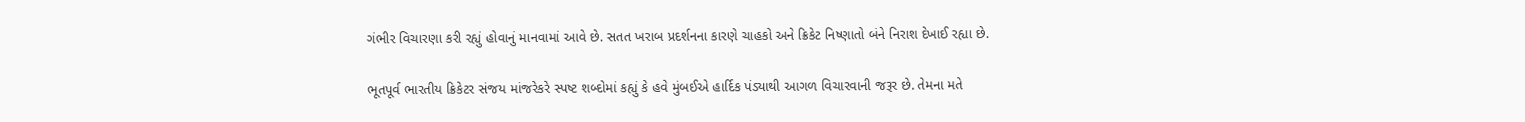ગંભીર વિચારણા કરી રહ્યું હોવાનું માનવામાં આવે છે. સતત ખરાબ પ્રદર્શનના કારણે ચાહકો અને ક્રિકેટ નિષ્ણાતો બંને નિરાશ દેખાઈ રહ્યા છે.

ભૂતપૂર્વ ભારતીય ક્રિકેટર સંજય માંજરેકરે સ્પષ્ટ શબ્દોમાં કહ્યું કે હવે મુંબઈએ હાર્દિક પંડ્યાથી આગળ વિચારવાની જરૂર છે. તેમના મતે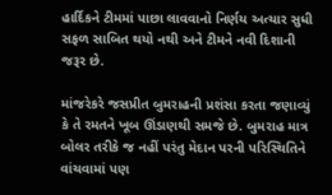હાર્દિકને ટીમમાં પાછા લાવવાનો નિર્ણય અત્યાર સુધી સફળ સાબિત થયો નથી અને ટીમને નવી દિશાની જરૂર છે.

માંજરેકરે જસપ્રીત બુમરાહની પ્રશંસા કરતા જણાવ્યું કે તે રમતને ખૂબ ઊંડાણથી સમજે છે. બુમરાહ માત્ર બોલર તરીકે જ નહીં પરંતુ મેદાન પરની પરિસ્થિતિને વાંચવામાં પણ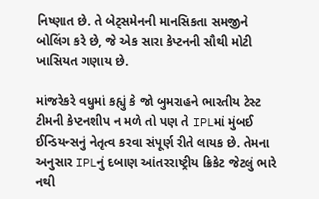નિષ્ણાત છે. તે બેટ્સમેનની માનસિકતા સમજીને બોલિંગ કરે છે, જે એક સારા કેપ્ટનની સૌથી મોટી ખાસિયત ગણાય છે.

માંજરેકરે વધુમાં કહ્યું કે જો બુમરાહને ભારતીય ટેસ્ટ ટીમની કેપ્ટનશીપ ન મળે તો પણ તે IPLમાં મુંબઈ ઈન્ડિયન્સનું નેતૃત્વ કરવા સંપૂર્ણ રીતે લાયક છે. તેમના અનુસાર IPLનું દબાણ આંતરરાષ્ટ્રીય ક્રિકેટ જેટલું ભારે નથી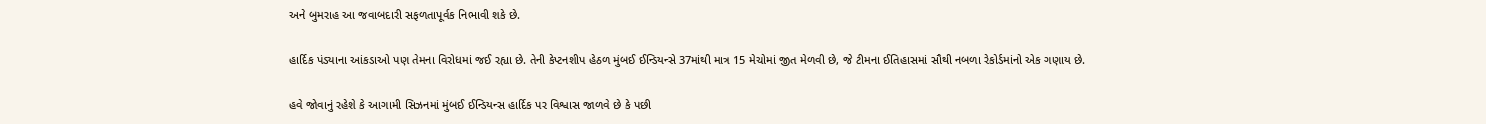અને બુમરાહ આ જવાબદારી સફળતાપૂર્વક નિભાવી શકે છે.

હાર્દિક પંડ્યાના આંકડાઓ પણ તેમના વિરોધમાં જઈ રહ્યા છે. તેની કેપ્ટનશીપ હેઠળ મુંબઈ ઈન્ડિયન્સે 37માંથી માત્ર 15 મેચોમાં જીત મેળવી છે, જે ટીમના ઈતિહાસમાં સૌથી નબળા રેકોર્ડમાંનો એક ગણાય છે.

હવે જોવાનું રહેશે કે આગામી સિઝનમાં મુંબઈ ઈન્ડિયન્સ હાર્દિક પર વિશ્વાસ જાળવે છે કે પછી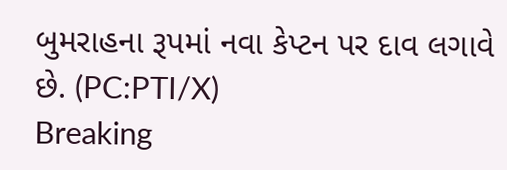બુમરાહના રૂપમાં નવા કેપ્ટન પર દાવ લગાવે છે. (PC:PTI/X)
Breaking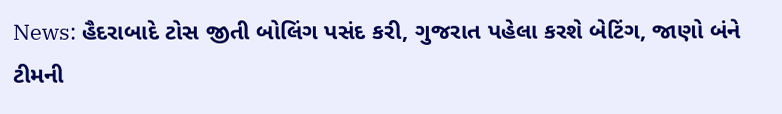News: હૈદરાબાદે ટોસ જીતી બોલિંગ પસંદ કરી, ગુજરાત પહેલા કરશે બેટિંગ, જાણો બંને ટીમની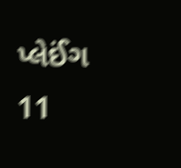પ્લેઈંગ 11